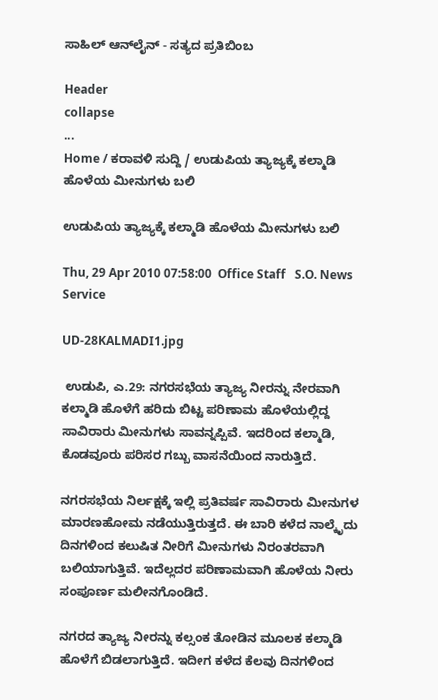ಸಾಹಿಲ್ ಆನ್‌ಲೈನ್ - ಸತ್ಯದ ಪ್ರತಿಬಿಂಬ

Header
collapse
...
Home / ಕರಾವಳಿ ಸುದ್ದಿ / ಉಡುಪಿಯ ತ್ಯಾಜ್ಯಕ್ಕೆ ಕಲ್ಮಾಡಿ ಹೊಳೆಯ ಮೀನುಗಳು ಬಲಿ

ಉಡುಪಿಯ ತ್ಯಾಜ್ಯಕ್ಕೆ ಕಲ್ಮಾಡಿ ಹೊಳೆಯ ಮೀನುಗಳು ಬಲಿ

Thu, 29 Apr 2010 07:58:00  Office Staff   S.O. News Service

UD-28KALMADI1.jpg

 ಉಡುಪಿ, ಎ.29: ನಗರಸಭೆಯ ತ್ಯಾಜ್ಯ ನೀರನ್ನು ನೇರವಾಗಿ ಕಲ್ಮಾಡಿ ಹೊಳೆಗೆ ಹರಿದು ಬಿಟ್ಟ ಪರಿಣಾಮ ಹೊಳೆಯಲ್ಲಿದ್ದ ಸಾವಿರಾರು ಮೀನುಗಳು ಸಾವನ್ನಪ್ಪಿವೆ. ಇದರಿಂದ ಕಲ್ಮಾಡಿ, ಕೊಡವೂರು ಪರಿಸರ ಗಬ್ಬು ವಾಸನೆಯಿಂದ ನಾರುತ್ತಿದೆ.

ನಗರಸಭೆಯ ನಿರ್ಲಕ್ಷಕ್ಕೆ ಇಲ್ಲಿ ಪ್ರತಿವರ್ಷ ಸಾವಿರಾರು ಮೀನುಗಳ ಮಾರಣಹೋಮ ನಡೆಯುತ್ತಿರುತ್ತದೆ. ಈ ಬಾರಿ ಕಳೆದ ನಾಲ್ಕೆೃದು ದಿನಗಳಿಂದ ಕಲುಷಿತ ನೀರಿಗೆ ಮೀನುಗಳು ನಿರಂತರವಾಗಿ ಬಲಿಯಾಗುತ್ತಿವೆ. ಇದೆಲ್ಲದರ ಪರಿಣಾಮವಾಗಿ ಹೊಳೆಯ ನೀರು ಸಂಪೂರ್ಣ ಮಲೀನಗೊಂಡಿದೆ.

ನಗರದ ತ್ಯಾಜ್ಯ ನೀರನ್ನು ಕಲ್ಸಂಕ ತೋಡಿನ ಮೂಲಕ ಕಲ್ಮಾಡಿ ಹೊಳೆಗೆ ಬಿಡಲಾಗುತ್ತಿದೆ. ಇದೀಗ ಕಳೆದ ಕೆಲವು ದಿನಗಳಿಂದ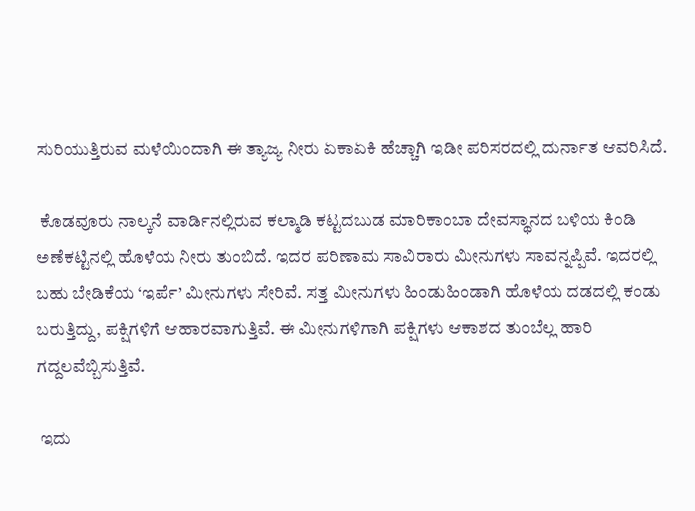ಸುರಿಯುತ್ತಿರುವ ಮಳೆಯಿಂದಾಗಿ ಈ ತ್ಯಾಜ್ಯ ನೀರು ಏಕಾಏಕಿ ಹೆಚ್ಚಾಗಿ ಇಡೀ ಪರಿಸರದಲ್ಲಿ ದುರ್ನಾತ ಆವರಿಸಿದೆ.

 ಕೊಡವೂರು ನಾಲ್ಕನೆ ವಾರ್ಡಿನಲ್ಲಿರುವ ಕಲ್ಮಾಡಿ ಕಟ್ಟದಬುಡ ಮಾರಿಕಾಂಬಾ ದೇವಸ್ಥಾನದ ಬಳಿಯ ಕಿಂಡಿ ಅಣೆಕಟ್ಟಿನಲ್ಲಿ ಹೊಳೆಯ ನೀರು ತುಂಬಿದೆ. ಇದರ ಪರಿಣಾಮ ಸಾವಿರಾರು ಮೀನುಗಳು ಸಾವನ್ನಪ್ಪಿವೆ. ಇದರಲ್ಲಿ ಬಹು ಬೇಡಿಕೆಯ ‘ಇರ್ಪೆ’ ಮೀನುಗಳು ಸೇರಿವೆ. ಸತ್ತ ಮೀನುಗಳು ಹಿಂಡುಹಿಂಡಾಗಿ ಹೊಳೆಯ ದಡದಲ್ಲಿ ಕಂಡು ಬರುತ್ತಿದ್ದು, ಪಕ್ಷಿಗಳಿಗೆ ಆಹಾರವಾಗುತ್ತಿವೆ. ಈ ಮೀನುಗಳಿಗಾಗಿ ಪಕ್ಷಿಗಳು ಆಕಾಶದ ತುಂಬೆಲ್ಲ ಹಾರಿ ಗದ್ದಲವೆಬ್ಬಿಸುತ್ತಿವೆ.

 ಇದು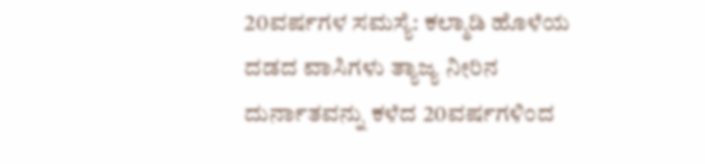20ವರ್ಷಗಳ ಸಮಸ್ಯೆ: ಕಲ್ಮಾಡಿ ಹೊಳೆಯ ದಡದ ವಾಸಿಗಳು ತ್ಯಾಜ್ಯ ನೀರಿನ ದುರ್ನಾತವನ್ನು ಕಳೆದ 20ವರ್ಷಗಳಿಂದ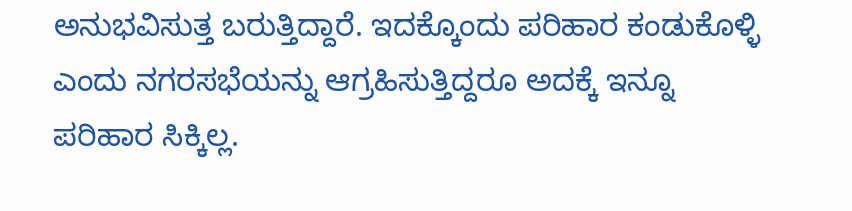ಅನುಭವಿಸುತ್ತ ಬರುತ್ತಿದ್ದಾರೆ. ಇದಕ್ಕೊಂದು ಪರಿಹಾರ ಕಂಡುಕೊಳ್ಳಿ ಎಂದು ನಗರಸಭೆಯನ್ನು ಆಗ್ರಹಿಸುತ್ತಿದ್ದರೂ ಅದಕ್ಕೆ ಇನ್ನೂ ಪರಿಹಾರ ಸಿಕ್ಕಿಲ್ಲ.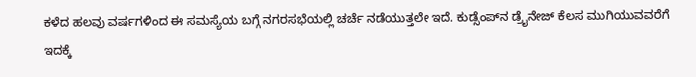ಕಳೆದ ಹಲವು ವರ್ಷಗಳಿಂದ ಈ ಸಮಸ್ಯೆಯ ಬಗ್ಗೆ ನಗರಸಭೆಯಲ್ಲಿ ಚರ್ಚೆ ನಡೆಯುತ್ತಲೇ ಇದೆ. ಕುಡ್ಸೆಂಪ್‌ನ ಡ್ರೈನೇಜ್ ಕೆಲಸ ಮುಗಿಯುವವರೆಗೆ ಇದಕ್ಕೆ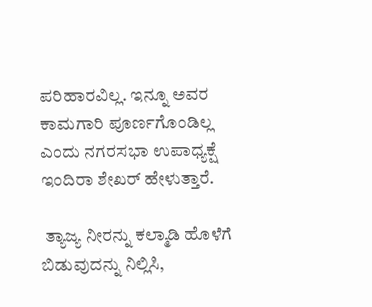ಪರಿಹಾರವಿಲ್ಲ. ಇನ್ನೂ ಅವರ ಕಾಮಗಾರಿ ಪೂರ್ಣಗೊಂಡಿಲ್ಲ ಎಂದು ನಗರಸಭಾ ಉಪಾಧ್ಯಕ್ಷೆ ಇಂದಿರಾ ಶೇಖರ್ ಹೇಳುತ್ತಾರೆ.

 ತ್ಯಾಜ್ಯ ನೀರನ್ನು ಕಲ್ಮಾಡಿ ಹೊಳೆಗೆ ಬಿಡುವುದನ್ನು ನಿಲ್ಲಿಸಿ,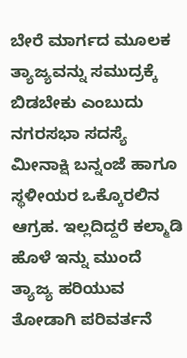ಬೇರೆ ಮಾರ್ಗದ ಮೂಲಕ ತ್ಯಾಜ್ಯವನ್ನು ಸಮುದ್ರಕ್ಕೆ ಬಿಡಬೇಕು ಎಂಬುದು ನಗರಸಭಾ ಸದಸ್ಯೆ ಮೀನಾಕ್ಷಿ ಬನ್ನಂಜೆ ಹಾಗೂ ಸ್ಥಳೀಯರ ಒಕ್ಕೊರಲಿನ ಆಗ್ರಹ. ಇಲ್ಲದಿದ್ದರೆ ಕಲ್ಮಾಡಿ ಹೊಳೆ ಇನ್ನು ಮುಂದೆ ತ್ಯಾಜ್ಯ ಹರಿಯುವ ತೋಡಾಗಿ ಪರಿವರ್ತನೆ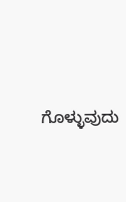ಗೊಳ್ಳುವುದು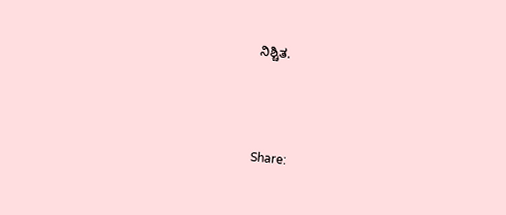ನಿಶ್ಚಿತ.



Share: